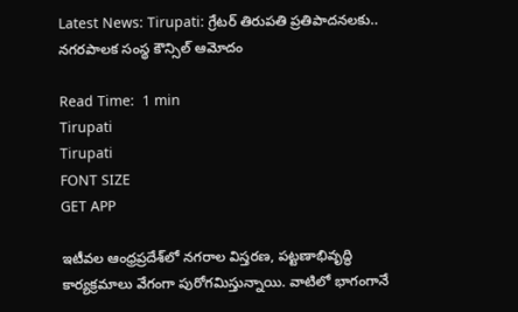Latest News: Tirupati: గ్రేటర్ తిరుపతి ప్రతిపాదనలకు.. నగరపాలక సంస్థ కౌన్సిల్ ఆమోదం

Read Time:  1 min
Tirupati
Tirupati
FONT SIZE
GET APP

ఇటీవల ఆంధ్రప్రదేశ్‌లో నగరాల విస్తరణ, పట్టణాభివృద్ధి కార్యక్రమాలు వేగంగా పురోగమిస్తున్నాయి. వాటిలో భాగంగానే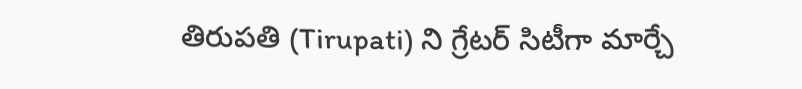తిరుపతి (Tirupati) ని గ్రేటర్ సిటీగా మార్చే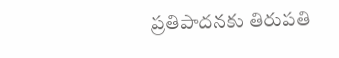ప్రతిపాదనకు తిరుపతి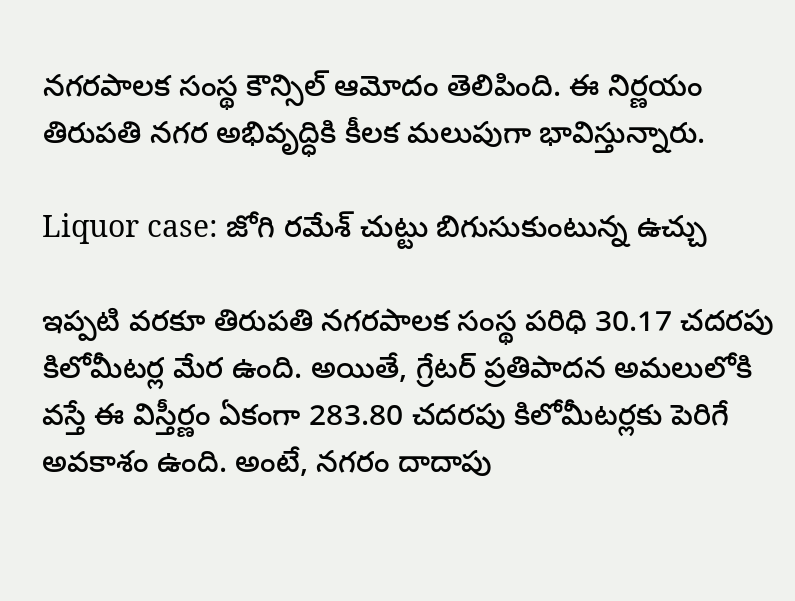నగరపాలక సంస్థ కౌన్సిల్ ఆమోదం తెలిపింది. ఈ నిర్ణయం తిరుపతి నగర అభివృద్ధికి కీలక మలుపుగా భావిస్తున్నారు.

Liquor case: జోగి రమేశ్ చుట్టు బిగుసుకుంటున్న ఉచ్చు

ఇప్పటి వరకూ తిరుపతి నగరపాలక సంస్థ పరిధి 30.17 చదరపు కిలోమీటర్ల మేర ఉంది. అయితే, గ్రేటర్ ప్రతిపాదన అమలులోకి వస్తే ఈ విస్తీర్ణం ఏకంగా 283.80 చదరపు కిలోమీటర్లకు పెరిగే అవకాశం ఉంది. అంటే, నగరం దాదాపు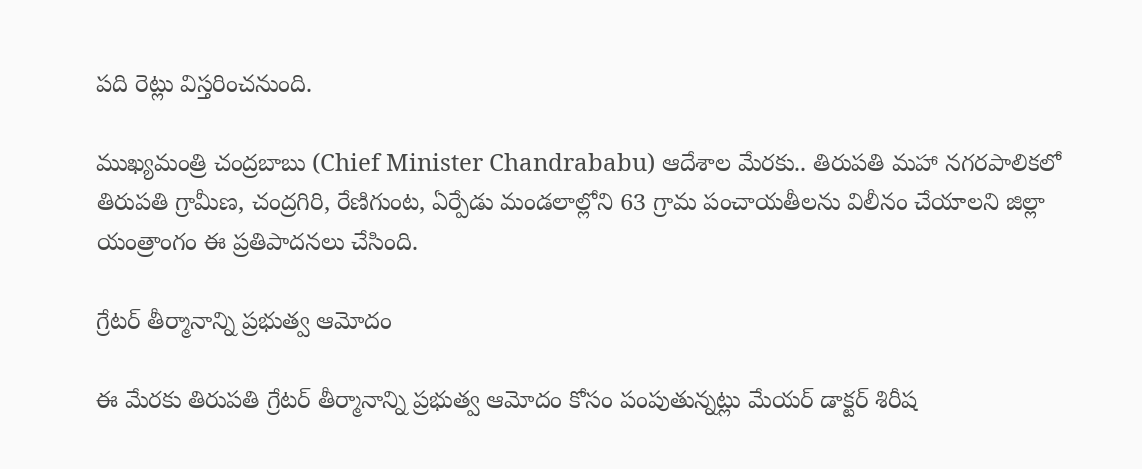పది రెట్లు విస్తరించనుంది.

ముఖ్యమంత్రి చంద్రబాబు (Chief Minister Chandrababu) ఆదేశాల మేరకు.. తిరుపతి మహా నగరపాలికలో తిరుపతి గ్రామీణ, చంద్రగిరి, రేణిగుంట, ఏర్పేడు మండలాల్లోని 63 గ్రామ పంచాయతీలను విలీనం చేయాలని జిల్లా యంత్రాంగం ఈ ప్రతిపాదనలు చేసింది.

గ్రేటర్ తీర్మానాన్ని ప్రభుత్వ ఆమోదం

ఈ మేరకు తిరుపతి గ్రేటర్ తీర్మానాన్ని ప్రభుత్వ ఆమోదం కోసం పంపుతున్నట్లు మేయర్ డాక్టర్ శిరీష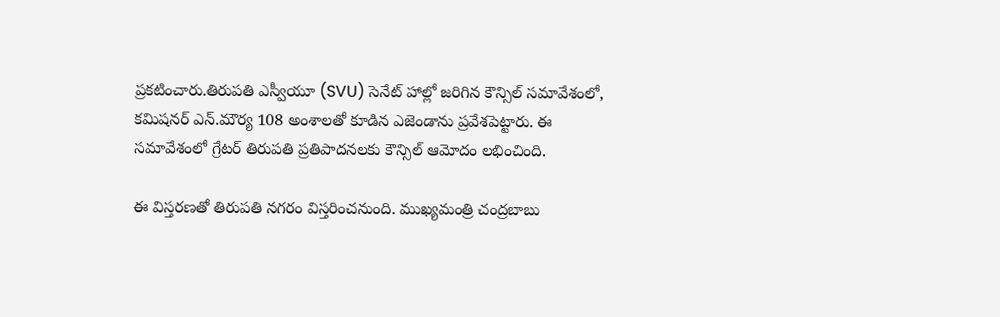ప్రకటించారు.తిరుపతి ఎస్వీయూ (SVU) సెనేట్ హాల్లో జరిగిన కౌన్సిల్ సమావేశంలో, కమిషనర్ ఎన్‌.మౌర్య 108 అంశాలతో కూడిన ఎజెండాను ప్రవేశపెట్టారు. ఈ సమావేశంలో గ్రేటర్ తిరుపతి ప్రతిపాదనలకు కౌన్సిల్ ఆమోదం లభించింది.

ఈ విస్తరణతో తిరుపతి నగరం విస్తరించనుంది. ముఖ్యమంత్రి చంద్రబాబు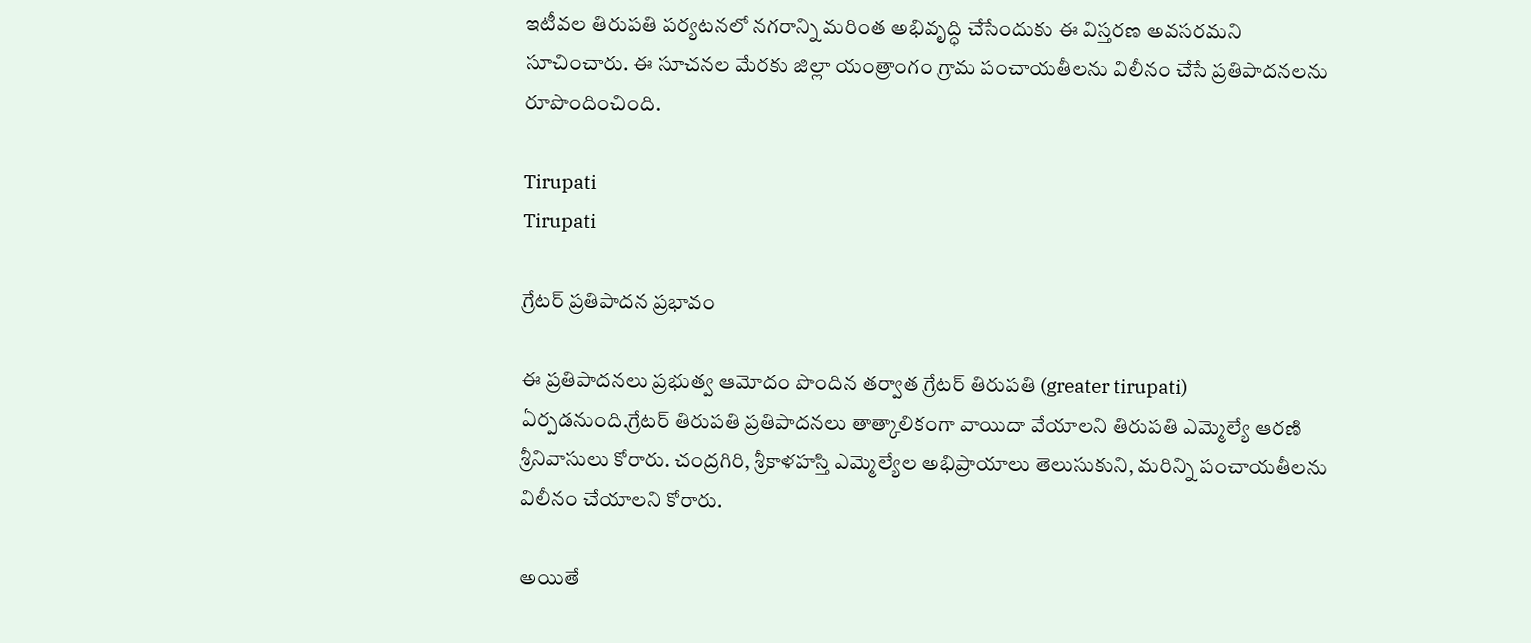ఇటీవల తిరుపతి పర్యటనలో నగరాన్ని మరింత అభివృద్ధి చేసేందుకు ఈ విస్తరణ అవసరమని సూచించారు. ఈ సూచనల మేరకు జిల్లా యంత్రాంగం గ్రామ పంచాయతీలను విలీనం చేసే ప్రతిపాదనలను రూపొందించింది.

Tirupati
Tirupati

గ్రేటర్ ప్రతిపాదన ప్రభావం

ఈ ప్రతిపాదనలు ప్రభుత్వ ఆమోదం పొందిన తర్వాత గ్రేటర్ తిరుపతి (greater tirupati) ఏర్పడనుంది.గ్రేటర్ తిరుపతి ప్రతిపాదనలు తాత్కాలికంగా వాయిదా వేయాలని తిరుపతి ఎమ్మెల్యే ఆరణి శ్రీనివాసులు కోరారు. చంద్రగిరి, శ్రీకాళహస్తి ఎమ్మెల్యేల అభిప్రాయాలు తెలుసుకుని, మరిన్ని పంచాయతీలను విలీనం చేయాలని కోరారు.

అయితే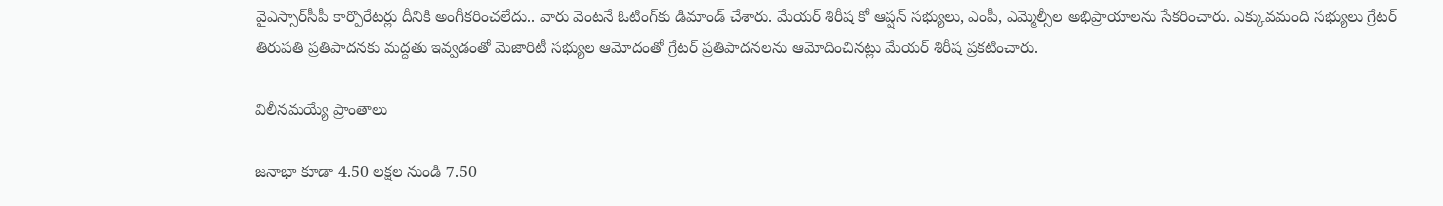వైఎస్సార్‌సీపీ కార్పొరేటర్లు దీనికి అంగీకరించలేదు.. వారు వెంటనే ఓటింగ్‌కు డిమాండ్ చేశారు. మేయర్ శిరీష కో ఆప్షన్ సభ్యులు, ఎంపీ, ఎమ్మెల్సీల అభిప్రాయాలను సేకరించారు. ఎక్కువమంది సభ్యులు గ్రేటర్ తిరుపతి ప్రతిపాదనకు మద్దతు ఇవ్వడంతో మెజారిటీ సభ్యుల ఆమోదంతో గ్రేటర్ ప్రతిపాదనలను ఆమోదించినట్లు మేయర్ శిరీష ప్రకటించారు.

విలీనమయ్యే ప్రాంతాలు

జనాభా కూడా 4.50 లక్షల నుండి 7.50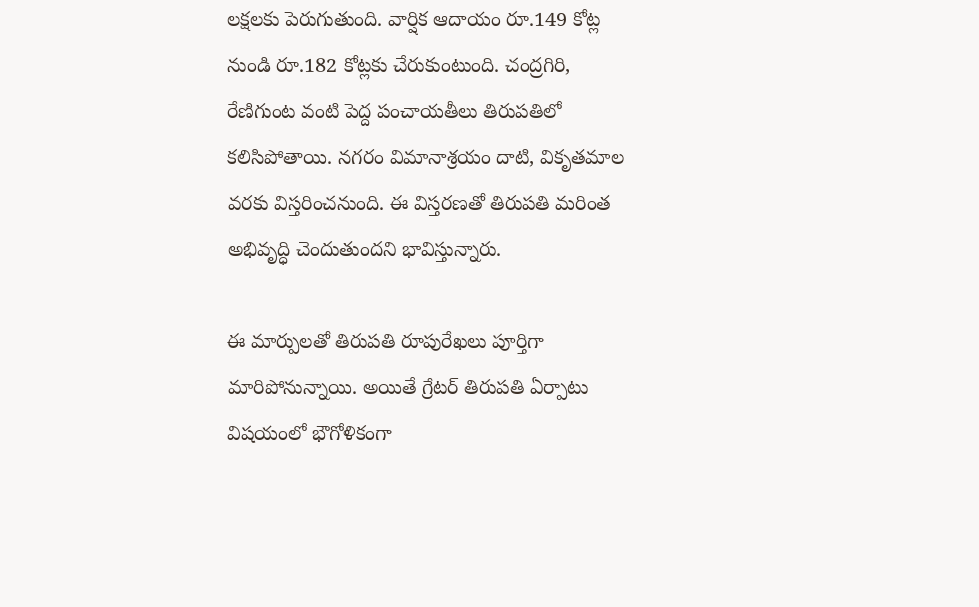లక్షలకు పెరుగుతుంది. వార్షిక ఆదాయం రూ.149 కోట్ల నుండి రూ.182 కోట్లకు చేరుకుంటుంది. చంద్రగిరి, రేణిగుంట వంటి పెద్ద పంచాయతీలు తిరుపతిలో కలిసిపోతాయి. నగరం విమానాశ్రయం దాటి, వికృతమాల వరకు విస్తరించనుంది. ఈ విస్తరణతో తిరుపతి మరింత అభివృద్ధి చెందుతుందని భావిస్తున్నారు.

ఈ మార్పులతో తిరుపతి రూపురేఖలు పూర్తిగా మారిపోనున్నాయి. అయితే గ్రేటర్ తిరుపతి ఏర్పాటు విషయంలో భౌగోళికంగా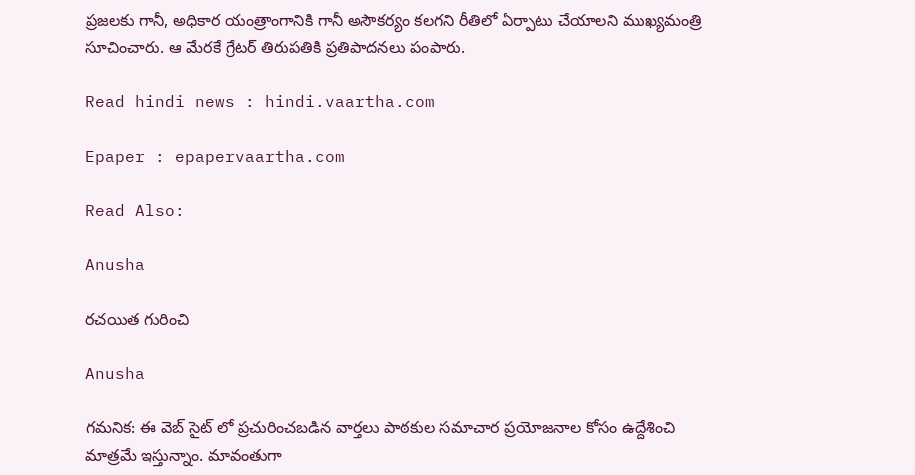ప్రజలకు గానీ, అధికార యంత్రాంగానికి గానీ అసౌకర్యం కలగని రీతిలో ఏర్పాటు చేయాలని ముఖ్యమంత్రి సూచించారు. ఆ మేరకే గ్రేటర్ తిరుపతికి ప్రతిపాదనలు పంపారు.

Read hindi news : hindi.vaartha.com

Epaper : epapervaartha.com

Read Also:

Anusha

రచయిత గురించి

Anusha

గమనిక: ఈ వెబ్ సైట్ లో ప్రచురించబడిన వార్తలు పాఠకుల సమాచార ప్రయోజనాల కోసం ఉద్దేశించి మాత్రమే ఇస్తున్నాం. మావంతుగా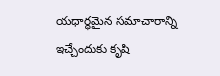యధార్థమైన సమాచారాన్ని ఇచ్చేందుకు కృషి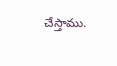చేస్తాము.